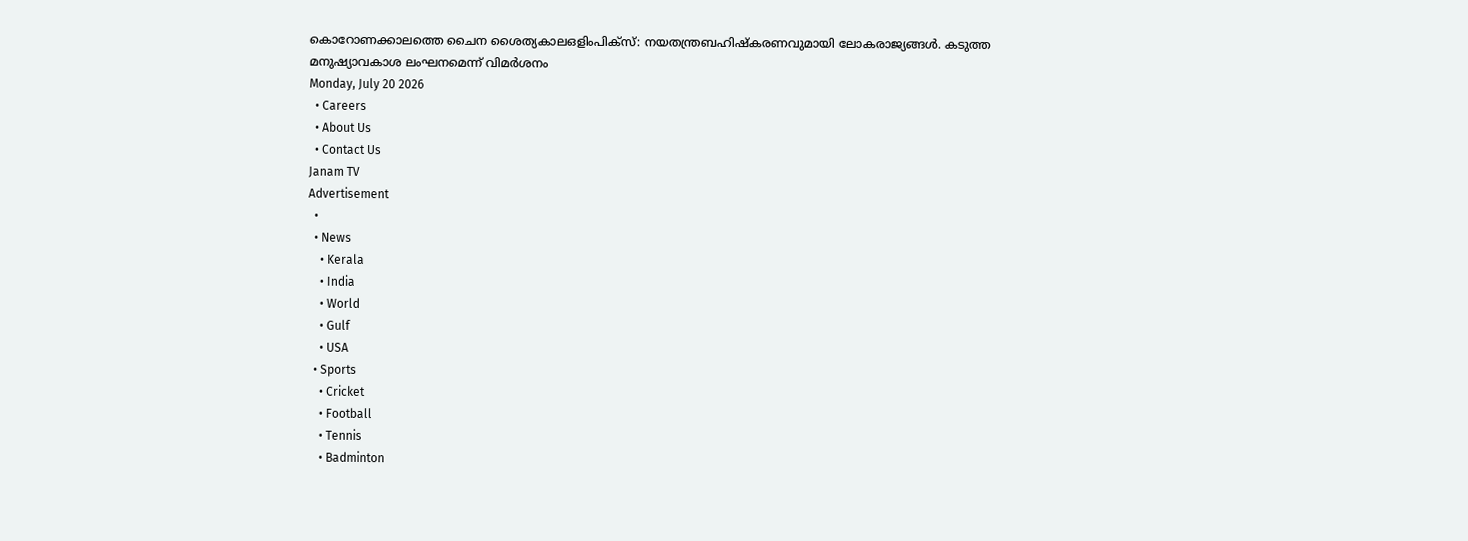കൊറോണക്കാലത്തെ ചൈന ശൈത്യകാലഒളിംപിക്‌സ്: നയതന്ത്രബഹിഷ്‌കരണവുമായി ലോകരാജ്യങ്ങള്‍. കടുത്ത മനുഷ്യാവകാശ ലംഘനമെന്ന് വിമര്‍ശനം
Monday, July 20 2026
  • Careers
  • About Us
  • Contact Us
Janam TV
Advertisement
  •
  • News
    • Kerala
    • India
    • World
    • Gulf
    • USA
  • Sports
    • Cricket
    • Football
    • Tennis
    • Badminton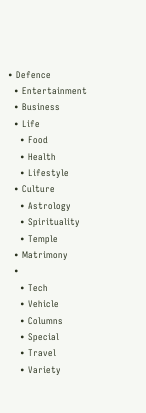• Defence
  • Entertainment
  • Business
  • Life
    • Food
    • Health
    • Lifestyle
  • Culture
    • Astrology
    • Spirituality
    • Temple
  • Matrimony
  •
    • Tech
    • Vehicle
    • Columns
    • Special
    • Travel
    • Variety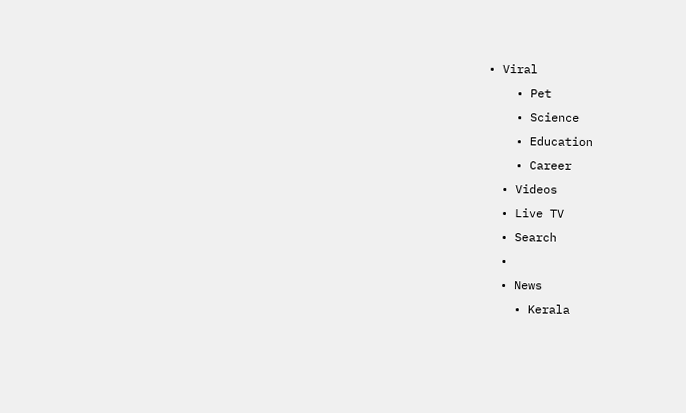• Viral
    • Pet
    • Science
    • Education
    • Career
  • Videos
  • Live TV
  • Search
  •
  • News
    • Kerala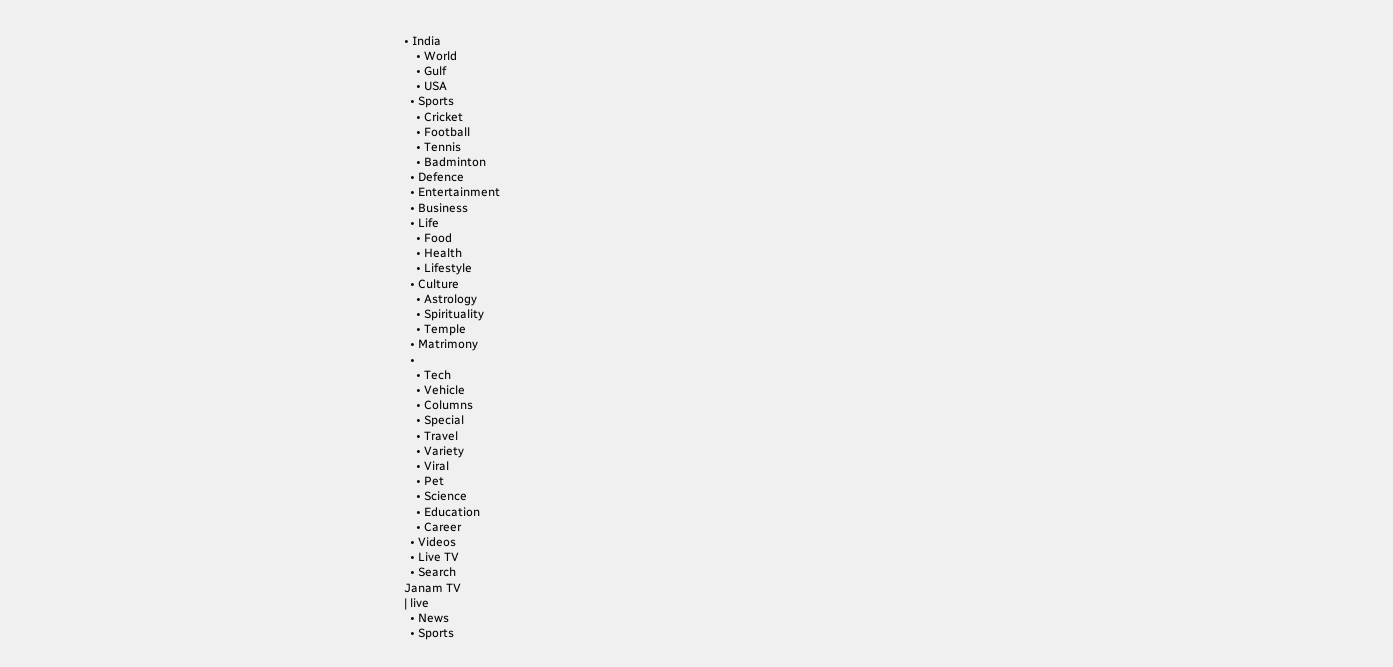• India
    • World
    • Gulf
    • USA
  • Sports
    • Cricket
    • Football
    • Tennis
    • Badminton
  • Defence
  • Entertainment
  • Business
  • Life
    • Food
    • Health
    • Lifestyle
  • Culture
    • Astrology
    • Spirituality
    • Temple
  • Matrimony
  •
    • Tech
    • Vehicle
    • Columns
    • Special
    • Travel
    • Variety
    • Viral
    • Pet
    • Science
    • Education
    • Career
  • Videos
  • Live TV
  • Search
Janam TV
| live
  • News
  • Sports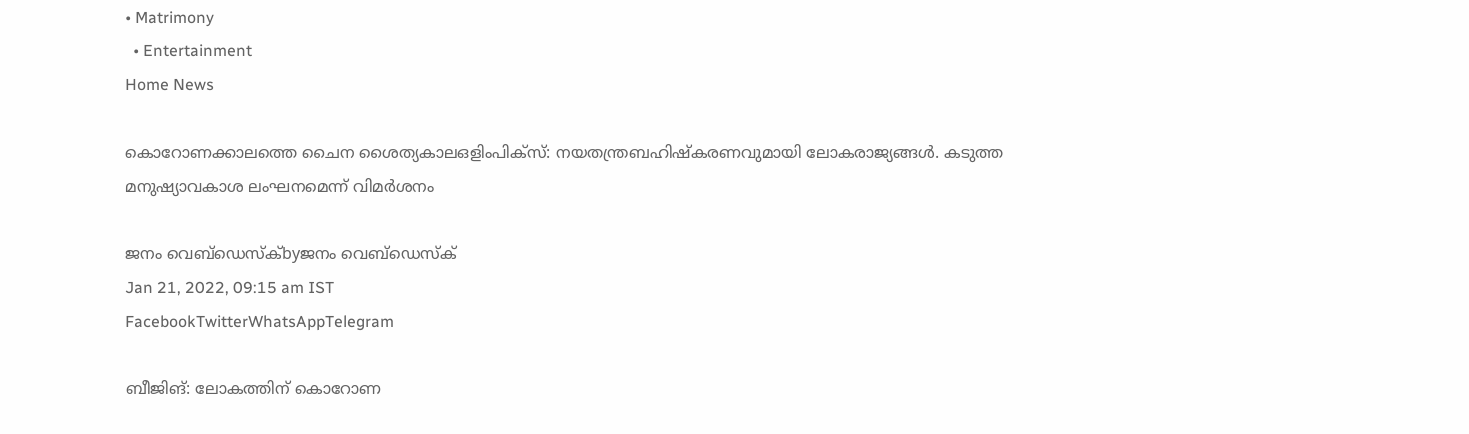• Matrimony
  • Entertainment
Home News

കൊറോണക്കാലത്തെ ചൈന ശൈത്യകാലഒളിംപിക്‌സ്: നയതന്ത്രബഹിഷ്‌കരണവുമായി ലോകരാജ്യങ്ങള്‍. കടുത്ത മനുഷ്യാവകാശ ലംഘനമെന്ന് വിമര്‍ശനം

ജനം വെബ്‌ഡെസ്ക്byജനം വെബ്‌ഡെസ്ക്
Jan 21, 2022, 09:15 am IST
FacebookTwitterWhatsAppTelegram

ബീജിങ്: ലോകത്തിന് കൊറോണ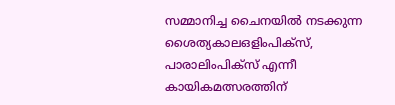സമ്മാനിച്ച ചൈനയില്‍ നടക്കുന്ന ശൈത്യകാലഒളിംപിക്‌സ്, പാരാലിംപിക്‌സ് എന്നീ കായികമത്സരത്തിന്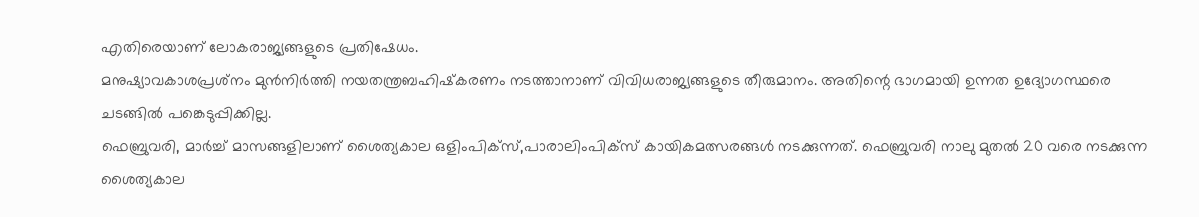എതിരെയാണ് ലോകരാജ്യങ്ങളുടെ പ്രതിഷേധം.
മനുഷ്യാവകാശപ്രശ്‌നം മുന്‍നിര്‍ത്തി നയതന്ത്രബഹിഷ്‌കരണം നടത്താനാണ് വിവിധരാജ്യങ്ങളുടെ തീരുമാനം. അതിന്റെ ഭാഗമായി ഉന്നത ഉദ്യോഗസ്ഥരെ ചടങ്ങില്‍ പങ്കെടുപ്പിക്കില്ല.
ഫെബ്രുവരി, മാര്‍ച്ച് മാസങ്ങളിലാണ് ശൈത്യകാല ഒളിംപിക്‌സ്,പാരാലിംപിക്‌സ് കായികമത്സരങ്ങള്‍ നടക്കുന്നത്. ഫെബ്രുവരി നാലു മുതല്‍ 20 വരെ നടക്കുന്ന ശൈത്യകാല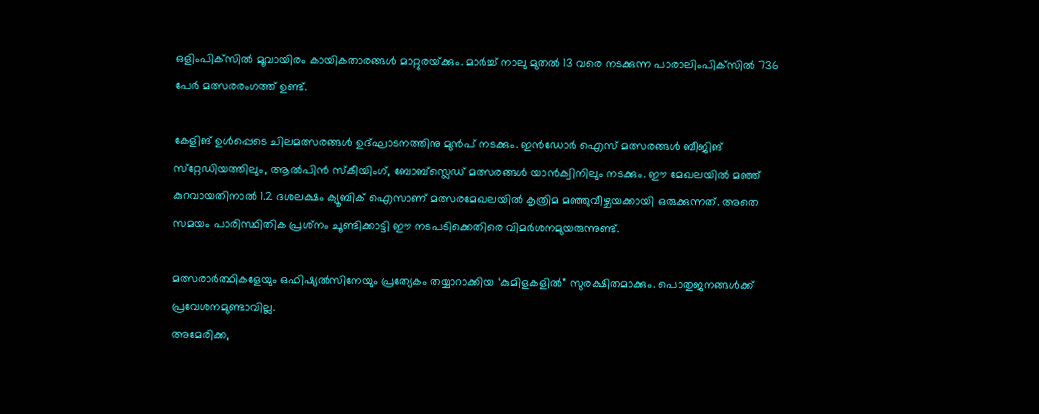ഒളിംപിക്‌സില്‍ മൂവായിരം കായികതാരങ്ങള്‍ മാറ്റുരയ്‌ക്കും. മാര്‍ച്ച് നാലു മുതല്‍ 13 വരെ നടക്കുന്ന പാരാലിംപിക്‌സില്‍ 736 പേര്‍ മത്സരരംഗത്ത് ഉണ്ട്.

കേളിങ് ഉള്‍പ്പെടെ ചിലമത്സരങ്ങള്‍ ഉദ്ഘാടനത്തിനു മുന്‍പ് നടക്കും. ഇന്‍ഡോര്‍ ഐസ് മത്സരങ്ങള്‍ ബീജിങ് സ്‌റ്റേഡിയത്തിലും, ആല്‍പിന്‍ സ്‌കീയിംഗ്, ബോബ്‌സ്ലെഡ് മത്സരങ്ങള്‍ യാന്‍ക്വിനിലും നടക്കും. ഈ മേഖലയില്‍ മഞ്ഞ് കുറവായതിനാല്‍ 1.2 ദശലക്ഷം ക്യൂബിക് ഐസാണ് മത്സരമേഖലയില്‍ കൃത്രിമ മഞ്ഞുവീഴ്ചയക്കായി ഒരുക്കുന്നത്. അതെ സമയം പാരിസ്ഥിതിക പ്രശ്‌നം ചൂണ്ടിക്കാട്ടി ഈ നടപടിക്കെതിരെ വിമര്‍ശനമുയരുന്നുണ്ട്.

മത്സരാര്‍ത്ഥികളേയും ഒഫിഷ്യല്‍സിനേയും പ്രത്യേകം തയ്യാറാക്കിയ ‘കുമിളകളില്‍” സുരക്ഷിതമാക്കും. പൊതുജനങ്ങള്‍ക്ക് പ്രവേശനമുണ്ടാവില്ല.
അമേരിക്ക,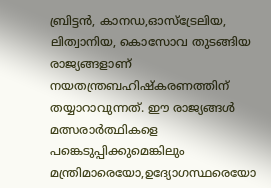ബ്രിട്ടന്‍, കാനഡ,ഓസ്‌ട്രേലിയ, ലിത്വാനിയ, കൊസോവ തുടങ്ങിയ രാജ്യങ്ങളാണ് നയതന്ത്രബഹിഷ്‌കരണത്തിന് തയ്യാറാവുന്നത്. ഈ രാജ്യങ്ങള്‍ മത്സരാര്‍ത്ഥികളെ പങ്കെടുപ്പിക്കുമെങ്കിലും മന്ത്രിമാരെയോ,ഉദ്യോഗസ്ഥരെയോ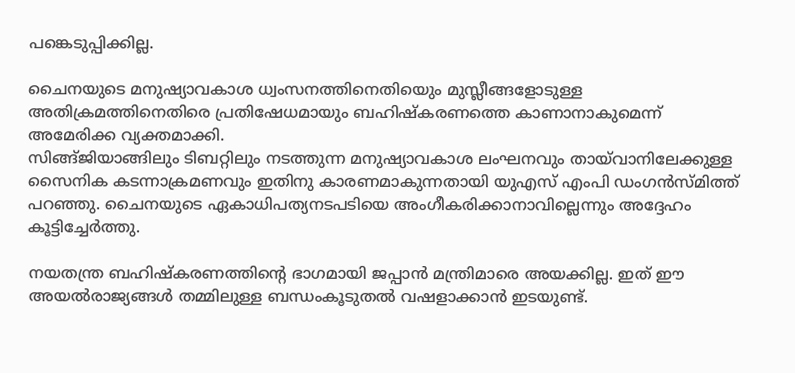പങ്കെടുപ്പിക്കില്ല.

ചൈനയുടെ മനുഷ്യാവകാശ ധ്വംസനത്തിനെതിയെും മുസ്ലീങ്ങളോടുള്ള അതിക്രമത്തിനെതിരെ പ്രതിഷേധമായും ബഹിഷ്‌കരണത്തെ കാണാനാകുമെന്ന് അമേരിക്ക വ്യക്തമാക്കി.
സിങ്ങ്ജിയാങ്ങിലും ടിബറ്റിലും നടത്തുന്ന മനുഷ്യാവകാശ ലംഘനവും തായ്‌വാനിലേക്കുള്ള സൈനിക കടന്നാക്രമണവും ഇതിനു കാരണമാകുന്നതായി യുഎസ് എംപി ഡംഗന്‍സ്മിത്ത് പറഞ്ഞു. ചൈനയുടെ ഏകാധിപത്യനടപടിയെ അംഗീകരിക്കാനാവില്ലെന്നും അദ്ദേഹം കൂട്ടിച്ചേര്‍ത്തു.

നയതന്ത്ര ബഹിഷ്‌കരണത്തിന്റെ ഭാഗമായി ജപ്പാന്‍ മന്ത്രിമാരെ അയക്കില്ല. ഇത് ഈ അയല്‍രാജ്യങ്ങള്‍ തമ്മിലുള്ള ബന്ധംകൂടുതല്‍ വഷളാക്കാന്‍ ഇടയുണ്ട്.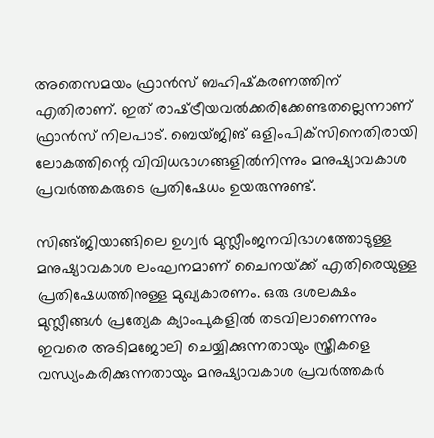അതെസമയം ഫ്രാന്‍സ് ബഹിഷ്‌കരണത്തിന് എതിരാണ്. ഇത് രാഷ്‌ട്രീയവല്‍ക്കരിക്കേണ്ടതല്ലെന്നാണ് ഫ്രാന്‍സ് നിലപാട്. ബെയ്ജിങ് ഒളിംപിക്‌സിനെതിരായി ലോകത്തിന്റെ വിവിധഭാഗങ്ങളില്‍നിന്നും മനുഷ്യാവകാശ പ്രവര്‍ത്തകരുടെ പ്രതിഷേധം ഉയരുന്നുണ്ട്.

സിങ്ങ്ജിയാങ്ങിലെ ഉഗ്വര്‍ മുസ്ലീംജനവിഭാഗത്തോടുള്ള മനുഷ്യാവകാശ ലംഘനമാണ് ചൈനയ്‌ക്ക് എതിരെയുള്ള പ്രതിഷേധത്തിനുള്ള മുഖ്യകാരണം. ഒരു ദശലക്ഷം മുസ്ലീങ്ങള്‍ പ്രത്യേക ക്യാംപുകളില്‍ തടവിലാണെന്നും ഇവരെ അടിമജോലി ചെയ്യിക്കുന്നതായും സ്ത്രീകളെ വന്ധ്യംകരിക്കുന്നതായും മനുഷ്യാവകാശ പ്രവര്‍ത്തകര്‍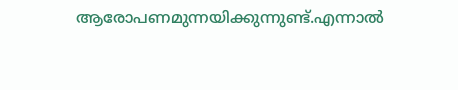ആരോപണമുന്നയിക്കുന്നുണ്ട്.എന്നാല്‍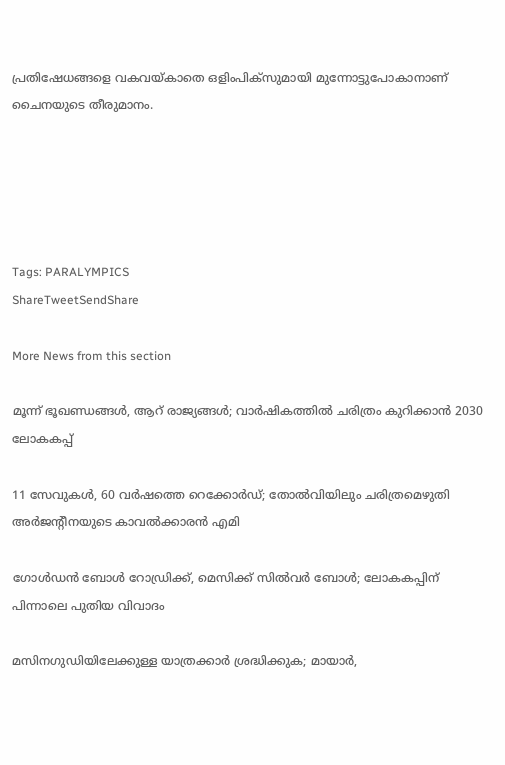പ്രതിഷേധങ്ങളെ വകവയ്കാതെ ഒളിംപിക്‌സുമായി മുന്നോട്ടുപോകാനാണ് ചൈനയുടെ തീരുമാനം.





Tags: PARALYMPICS
ShareTweetSendShare

More News from this section

മൂന്ന് ഭൂഖണ്ഡങ്ങള്‍, ആറ് രാജ്യങ്ങള്‍; വാര്‍ഷികത്തില്‍ ചരിത്രം കുറിക്കാന്‍ 2030 ലോകകപ്പ്

11 സേവുകള്‍, 60 വര്‍ഷത്തെ റെക്കോര്‍ഡ്; തോല്‍വിയിലും ചരിത്രമെഴുതി അര്‍ജന്റീനയുടെ കാവല്‍ക്കാരന്‍ എമി

ഗോള്‍ഡന്‍ ബോള്‍ റോഡ്രിക്ക്, മെസിക്ക് സില്‍വര്‍ ബോള്‍; ലോകകപ്പിന് പിന്നാലെ പുതിയ വിവാദം

മസിനഗുഡിയിലേക്കുള്ള യാത്രക്കാർ ശ്രദ്ധിക്കുക; മായാർ,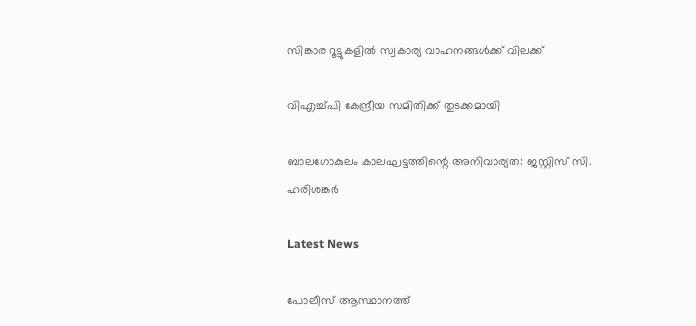സിങ്കാര റൂട്ടുകളിൽ സ്വകാര്യ വാഹനങ്ങൾക്ക് വിലക്ക്

വിഎച്ച്പി കേന്ദ്രീയ സമിതിക്ക് തുടക്കമായി

ബാലഗോകുലം കാലഘട്ടത്തിന്റെ അനിവാര്യത: ജസ്റ്റിസ് സി. ഹരിശങ്കര്‍

Latest News

പോലീസ് ആസ്ഥാനത്ത്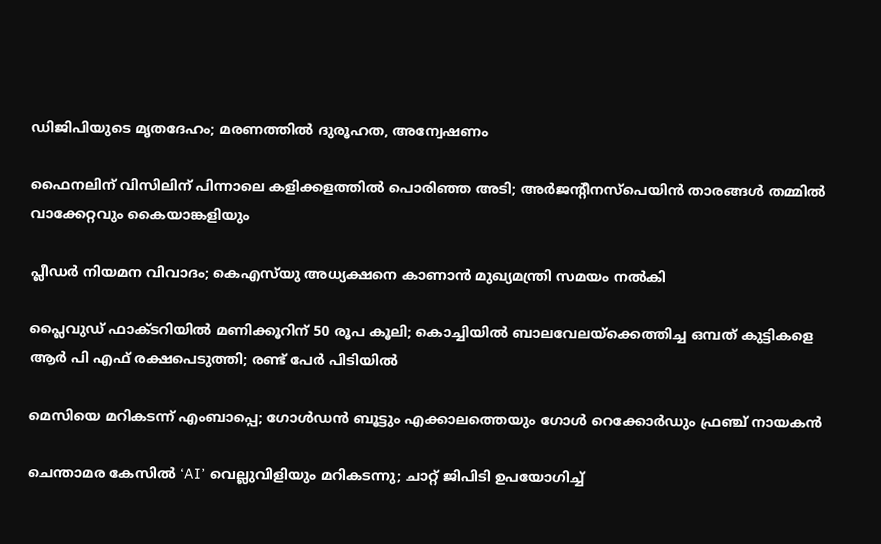ഡിജിപിയുടെ മൃതദേഹം; മരണത്തിൽ ദുരൂഹത, അന്വേഷണം

ഫൈനലിന് വിസിലിന് പിന്നാലെ കളിക്കളത്തില്‍ പൊരിഞ്ഞ അടി; അര്‍ജന്റീനസ്‌പെയിന്‍ താരങ്ങള്‍ തമ്മില്‍ വാക്കേറ്റവും കൈയാങ്കളിയും

പ്ലീഡർ നിയമന വിവാദം; കെഎസ്‌യു അധ്യക്ഷനെ കാണാൻ മുഖ്യമന്ത്രി സമയം നൽകി

പ്ലൈവുഡ് ഫാക്ടറിയിൽ മണിക്കൂറിന് 50 രൂപ കൂലി; കൊച്ചിയിൽ ബാലവേലയ്‌ക്കെത്തിച്ച ഒമ്പത് കുട്ടികളെ ആർ പി എഫ് രക്ഷപെടുത്തി; രണ്ട് പേർ പിടിയിൽ

മെസിയെ മറികടന്ന് എംബാപ്പെ; ഗോള്‍ഡന്‍ ബൂട്ടും എക്കാലത്തെയും ഗോള്‍ റെക്കോര്‍ഡും ഫ്രഞ്ച് നായകന്‍

ചെന്താമര കേസിൽ ‘AI’ വെല്ലുവിളിയും മറികടന്നു; ചാറ്റ് ജിപിടി ഉപയോഗിച്ച്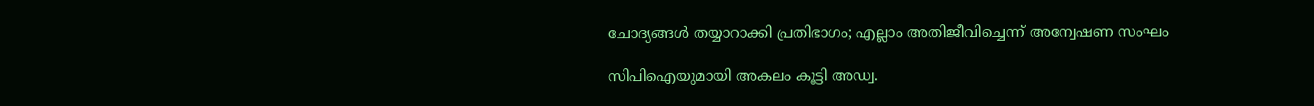ചോദ്യങ്ങൾ തയ്യാറാക്കി പ്രതിഭാഗം; എല്ലാം അതിജീവിച്ചെന്ന് അന്വേഷണ സംഘം

സിപിഐയുമായി അകലം കൂട്ടി അഡ്വ.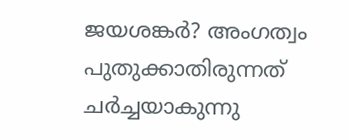ജയശങ്കർ? അംഗത്വം പുതുക്കാതിരുന്നത് ചർച്ചയാകുന്നു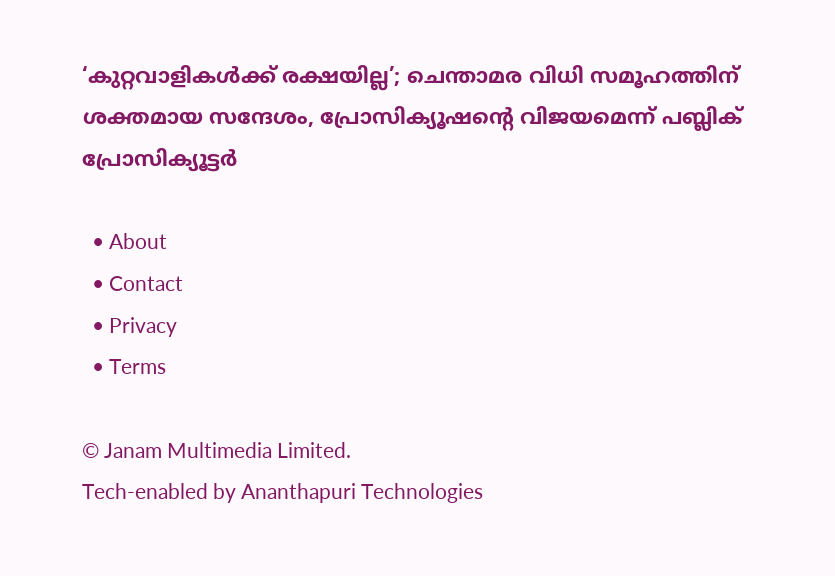‘കുറ്റവാളികൾക്ക് രക്ഷയില്ല’; ചെന്താമര വിധി സമൂഹത്തിന് ശക്തമായ സന്ദേശം, പ്രോസിക്യൂഷന്റെ വിജയമെന്ന് പബ്ലിക് പ്രോസിക്യൂട്ടർ

  • About
  • Contact
  • Privacy
  • Terms

© Janam Multimedia Limited.
Tech-enabled by Ananthapuri Technologies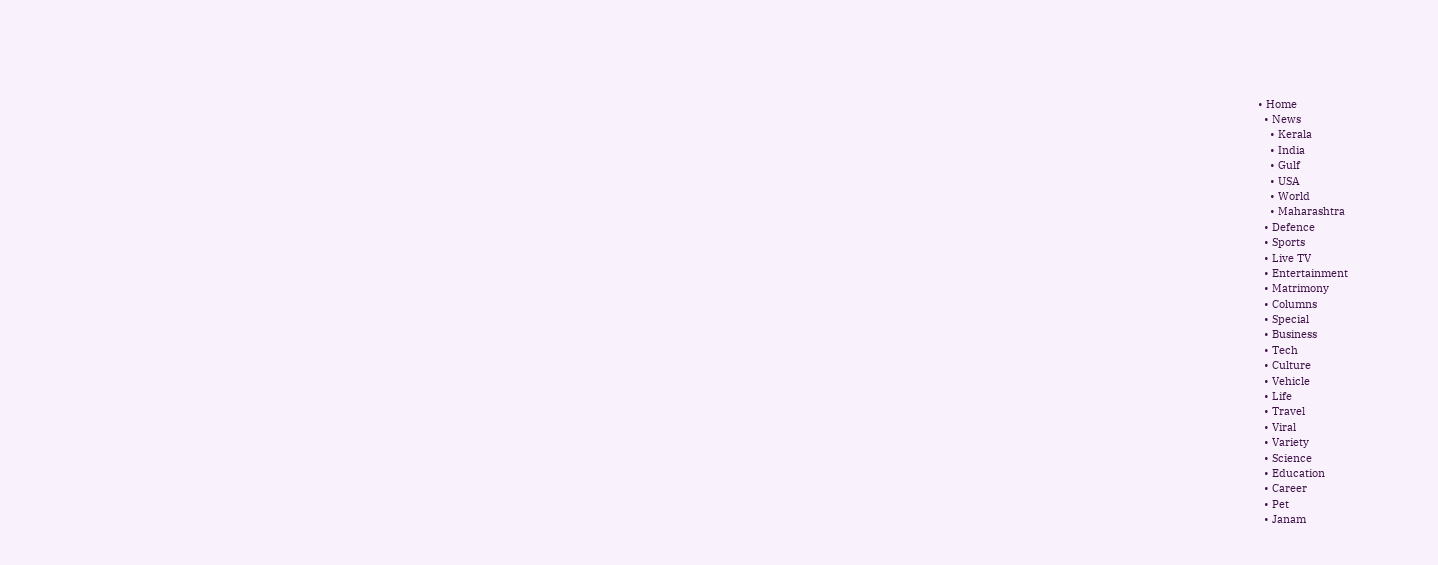• Home
  • News
    • Kerala
    • India
    • Gulf
    • USA
    • World
    • Maharashtra
  • Defence
  • Sports
  • Live TV
  • Entertainment
  • Matrimony
  • Columns
  • Special
  • Business
  • Tech
  • Culture
  • Vehicle
  • Life
  • Travel
  • Viral
  • Variety
  • Science
  • Education
  • Career
  • Pet
  • Janam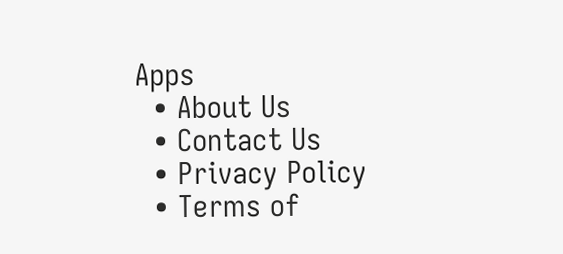Apps
  • About Us
  • Contact Us
  • Privacy Policy
  • Terms of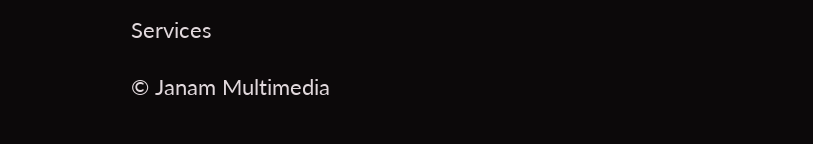Services

© Janam Multimedia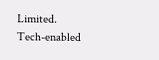Limited.
Tech-enabled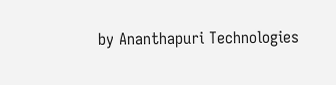by Ananthapuri Technologies